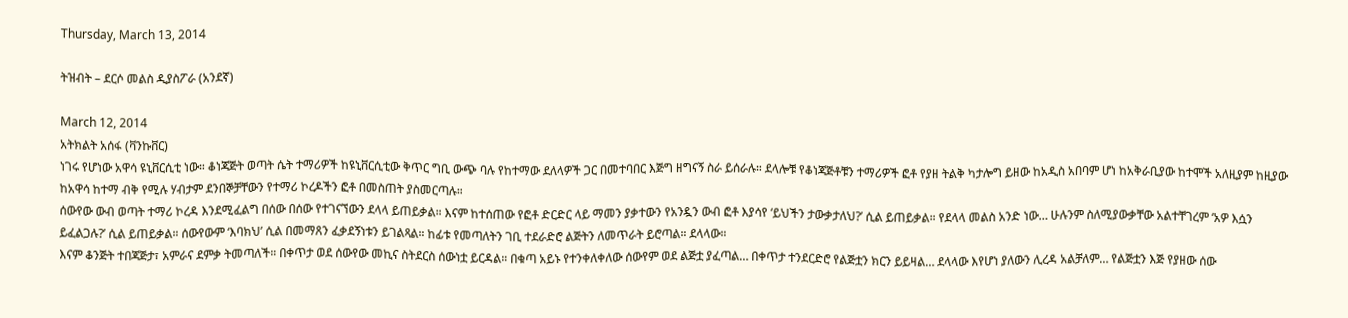Thursday, March 13, 2014

ትዝብት – ደርሶ መልስ ዲያስፖራ (አንደኛ)

March 12, 2014
አትክልት አሰፋ (ቫንኩቨር)
ነገሩ የሆነው አዋሳ ዩኒቨርሲቲ ነው። ቆነጃጅት ወጣት ሴት ተማሪዎች ከዩኒቨርሲቲው ቅጥር ግቢ ውጭ ባሉ የከተማው ደለላዎች ጋር በመተባበር እጅግ ዘግናኝ ስራ ይሰራሉ። ደላሎቹ የቆነጃጅቶቹን ተማሪዎች ፎቶ የያዘ ትልቅ ካታሎግ ይዘው ከአዲስ አበባም ሆነ ከአቅራቢያው ከተሞች አለዚያም ከዚያው ከአዋሳ ከተማ ብቅ የሚሉ ሃብታም ደንበኞቻቸውን የተማሪ ኮረዶችን ፎቶ በመስጠት ያስመርጣሉ።
ሰውየው ውብ ወጣት ተማሪ ኮረዳ እንደሚፈልግ በሰው በሰው የተገናኘውን ደላላ ይጠይቃል። እናም ከተሰጠው የፎቶ ድርድር ላይ ማመን ያቃተውን የአንዷን ውብ ፎቶ እያሳየ ‘ይህችን ታውቃታለህ?’ ሲል ይጠይቃል። የደላላ መልስ አንድ ነው… ሁሉንም ስለሚያውቃቸው አልተቸገረም ‘አዎ እሷን ይፈልጋሉ?’ ሲል ይጠይቃል። ሰውየውም ‘እባክህ’ ሲል በመማጸን ፈቃደኝነቱን ይገልጻል። ከፊቱ የመጣለትን ገቢ ተደራድሮ ልጅትን ለመጥራት ይሮጣል። ደላላው።
እናም ቆንጅት ተበጃጅታ፣ አምራና ደምቃ ትመጣለች። በቀጥታ ወደ ሰውየው መኪና ስትደርስ ሰውነቷ ይርዳል። በቁጣ አይኑ የተንቀለቀለው ሰውየም ወደ ልጅቷ ያፈጣል… በቀጥታ ተንደርድሮ የልጅቷን ክርን ይይዛል… ደላላው እየሆነ ያለውን ሊረዳ አልቻለም… የልጅቷን እጅ የያዘው ሰው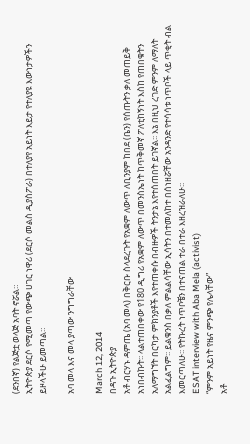(ደንበኛ) የልጅቷ ወላጅ አባት ኖሯል።
ኢትዮጵያ ደርሶ የሚመጣ የውጭ ሀገር ነዋሪ (ደርሶ መልስ ዲያስፖራ) በተለያየ አይነት እይታ የተለያዩ እውነታዎችን ይዞላችሁ ይመጣል።

አባ መላ እና መላ ያጣው ንግግራቸው

March 12, 2014
በዳጉ ኢትዮጵያ
አቶ ብርሃኑ ዳምጤ (አባ መላ) በቅርቡ ስላደረጉት የአቋም ለውጥ ለቢንያም ከበደ (ቤን) የሰጡትን ቃለ መጠይቅ አነበብኩት፡፡ ላልተጠበቀው የ180 ዲግሪ የአቋም ለውጥ በመንስኤነት ከጥቅመኛ ፖለቲከኝነት እስከ የጠበቁትን አለማግኘት በርካታ ምክንያቶች እየተጠቀሱ በብዙዎች ትንታኔ እየተሰጠበት ይገኛል፡፡ እኔ በዚህ ረገድ ምንም ለማለት አልፈልግም፡፡ ይልቁንስ በቃለ ምልልሳቸው ኢሳትን በተመለከተ በሰነዘሯቸው አንዳንድ የተሳሳቱ ነጥቦች ላይ ጥቂት ብል እመርጣለሁ፡፡ የትኩረት ነጥቦቼን በተናጠል ተራ በተራ እዘረዝራለሁ፡፡
ESAT interview with Aba Mela (activist)
“ምንም አይነት የዜና ምንጭ የሌላቸው”
አቶ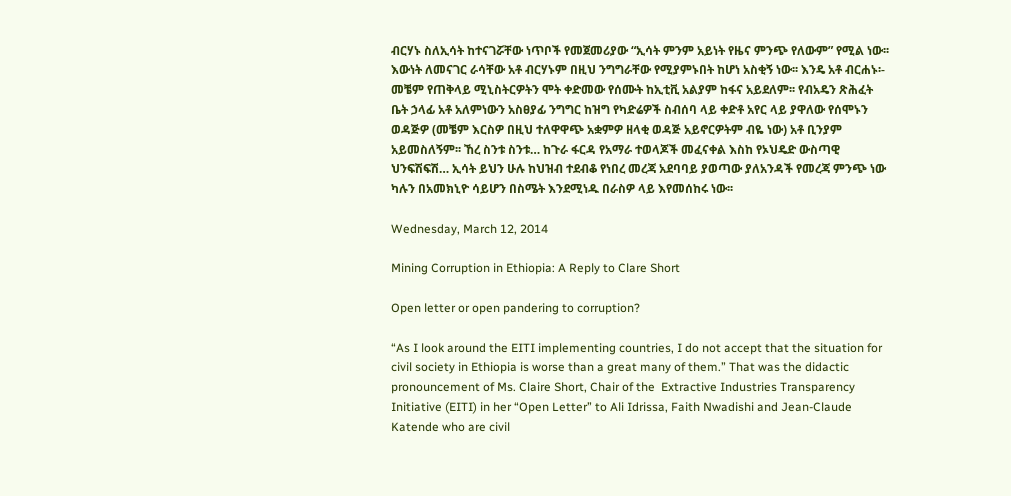ብርሃኑ ስለኢሳት ከተናገሯቸው ነጥቦች የመጀመሪያው “ኢሳት ምንም አይነት የዜና ምንጭ የለውም” የሚል ነው፡፡ እውነት ለመናገር ራሳቸው አቶ ብርሃኑም በዚህ ንግግራቸው የሚያምኑበት ከሆነ አስቂኝ ነው፡፡ እንዴ አቶ ብርሐኑ፡- መቼም የጠቅላይ ሚኒስትርዎትን ሞት ቀድመው የሰሙት ከኢቲቪ አልያም ከፋና አይደለም፡፡ የብአዴን ጽሕፈት ቤት ኃላፊ አቶ አለምነውን አስፀያፊ ንግግር ከዝግ የካድሬዎች ስብሰባ ላይ ቀድቶ አየር ላይ ያዋለው የሰሞኑን ወዳጅዎ (መቼም እርስዎ በዚህ ተለዋዋጭ አቋምዎ ዘላቂ ወዳጅ አይኖርዎትም ብዬ ነው) አቶ ቢንያም አይመስለኝም፡፡ ኸረ ስንቱ ስንቱ… ከጉራ ፋርዳ የአማራ ተወላጆች መፈናቀል እስከ የኦህዴድ ውስጣዊ ህንፍሽፍሽ… ኢሳት ይህን ሁሉ ከህዝብ ተደብቆ የነበረ መረጃ አደባባይ ያወጣው ያለአንዳች የመረጃ ምንጭ ነው ካሉን በአመክኒዮ ሳይሆን በስሜት እንደሚነዱ በራስዎ ላይ እየመሰከሩ ነው፡፡

Wednesday, March 12, 2014

Mining Corruption in Ethiopia: A Reply to Clare Short

Open letter or open pandering to corruption?

“As I look around the EITI implementing countries, I do not accept that the situation for civil society in Ethiopia is worse than a great many of them.” That was the didactic pronouncement of Ms. Claire Short, Chair of the  Extractive Industries Transparency Initiative (EITI) in her “Open Letter” to Ali Idrissa, Faith Nwadishi and Jean-Claude Katende who are civil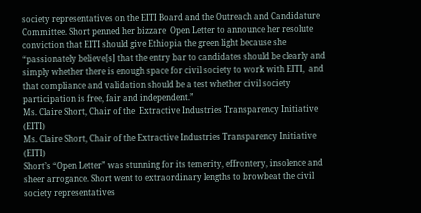society representatives on the EITI Board and the Outreach and Candidature Committee. Short penned her bizzare  Open Letter to announce her resolute conviction that EITI should give Ethiopia the green light because she “passionately believe[s] that the entry bar to candidates should be clearly and simply whether there is enough space for civil society to work with EITI,  and that compliance and validation should be a test whether civil society participation is free, fair and independent.”
Ms. Claire Short, Chair of the  Extractive Industries Transparency Initiative (EITI)
Ms. Claire Short, Chair of the Extractive Industries Transparency Initiative (EITI)
Short’s “Open Letter” was stunning for its temerity, effrontery, insolence and sheer arrogance. Short went to extraordinary lengths to browbeat the civil society representatives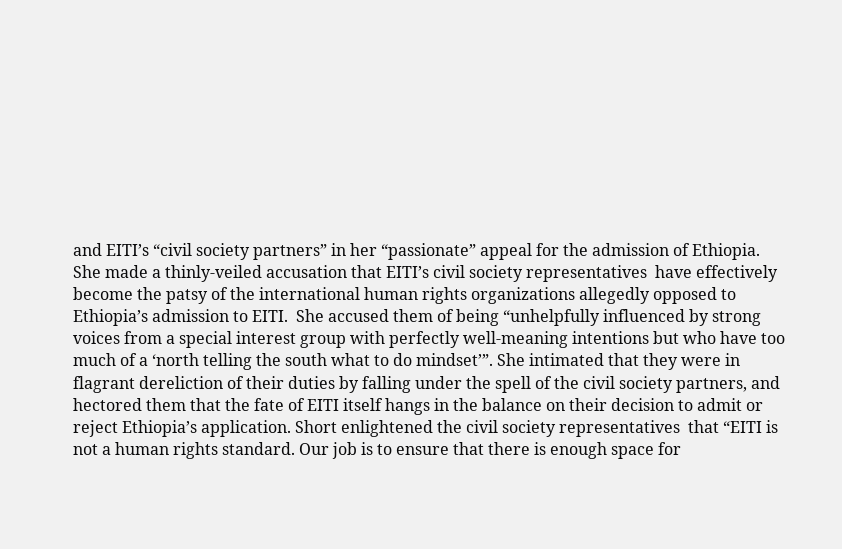and EITI’s “civil society partners” in her “passionate” appeal for the admission of Ethiopia. She made a thinly-veiled accusation that EITI’s civil society representatives  have effectively become the patsy of the international human rights organizations allegedly opposed to Ethiopia’s admission to EITI.  She accused them of being “unhelpfully influenced by strong voices from a special interest group with perfectly well-meaning intentions but who have too much of a ‘north telling the south what to do mindset’”. She intimated that they were in flagrant dereliction of their duties by falling under the spell of the civil society partners, and hectored them that the fate of EITI itself hangs in the balance on their decision to admit or reject Ethiopia’s application. Short enlightened the civil society representatives  that “EITI is not a human rights standard. Our job is to ensure that there is enough space for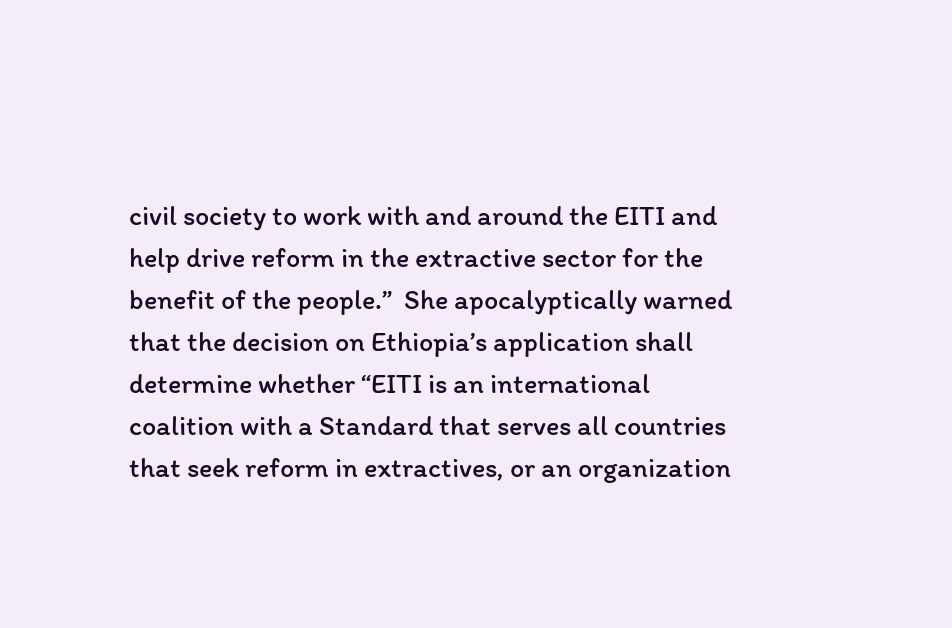civil society to work with and around the EITI and help drive reform in the extractive sector for the benefit of the people.”  She apocalyptically warned that the decision on Ethiopia’s application shall determine whether “EITI is an international coalition with a Standard that serves all countries that seek reform in extractives, or an organization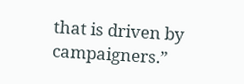that is driven by campaigners.”